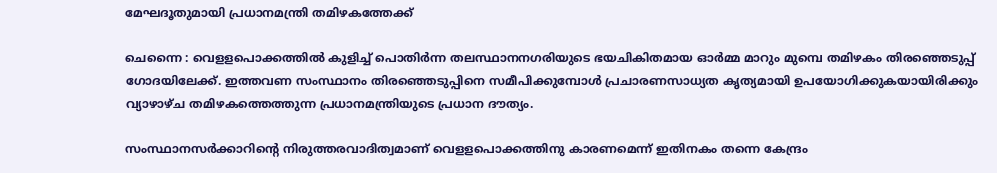മേഘദൂതുമായി പ്രധാനമന്ത്രി തമിഴകത്തേക്ക്

ചെന്നൈ : വെളളപൊക്കത്തില്‍ കുളിച്ച് പൊതിര്‍ന്ന തലസ്ഥാനനഗരിയുടെ ഭയചികിതമായ ഓര്‍മ്മ മാറും മുമ്പെ തമിഴകം തിരഞ്ഞെടുപ്പ് ഗോദയിലേക്ക്. ഇത്തവണ സംസ്ഥാനം തിരഞ്ഞെടുപ്പിനെ സമീപിക്കുമ്പോള്‍ പ്രചാരണസാധ്യത കൃത്യമായി ഉപയോഗിക്കുകയായിരിക്കും വ്യാഴാഴ്ച തമിഴകത്തെത്തുന്ന പ്രധാനമന്ത്രിയുടെ പ്രധാന ദൗത്യം.

സംസ്ഥാനസര്‍ക്കാറിന്റെ നിരുത്തരവാദിത്വമാണ് വെളളപൊക്കത്തിനു കാരണമെന്ന് ഇതിനകം തന്നെ കേന്ദ്രം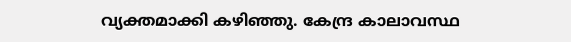വ്യക്തമാക്കി കഴിഞ്ഞു. കേന്ദ്ര കാലാവസ്ഥ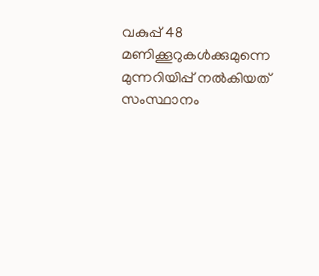വകുപ്പ് 48 മണിക്കൂറുകള്‍ക്കുമുന്നെ മുന്നറിയിപ്പ് നല്‍കിയത് സംസ്ഥാനം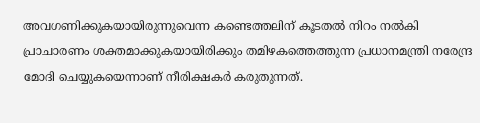അവഗണിക്കുകയായിരുന്നുവെന്ന കണ്ടെത്തലിന് കൂടതല്‍ നിറം നല്‍കി പ്രാചാരണം ശക്തമാക്കുകയായിരിക്കും തമിഴകത്തെത്തുന്ന പ്രധാനമന്ത്രി നരേന്ദ്ര മോദി ചെയ്യുകയെന്നാണ് നീരിക്ഷകര്‍ കരുതുന്നത്.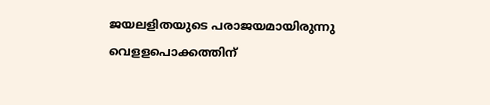ജയലളിതയുടെ പരാജയമായിരുന്നു വെളളപൊക്കത്തിന്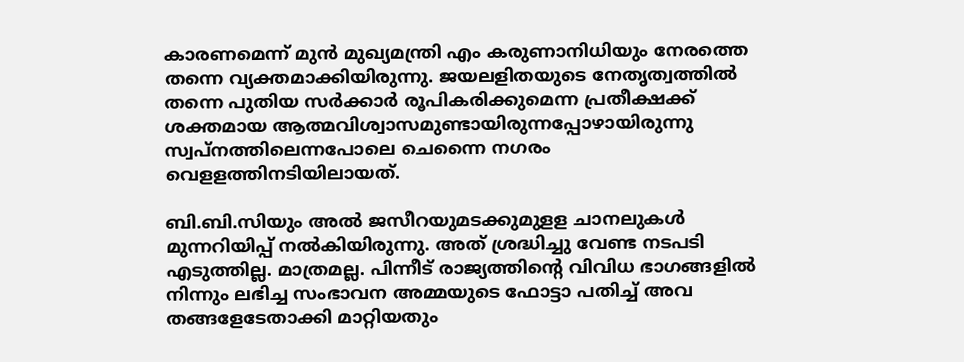കാരണമെന്ന് മുന്‍ മുഖ്യമന്ത്രി എം കരുണാനിധിയും നേരത്തെ തന്നെ വ്യക്തമാക്കിയിരുന്നു. ജയലളിതയുടെ നേതൃത്വത്തില്‍ തന്നെ പുതിയ സര്‍ക്കാര്‍ രൂപികരിക്കുമെന്ന പ്രതീക്ഷക്ക് ശക്തമായ ആത്മവിശ്വാസമുണ്ടായിരുന്നപ്പോഴായിരുന്നു സ്വപ്‌നത്തിലെന്നപോലെ ചെന്നൈ നഗരം വെളളത്തിനടിയിലായത്.

ബി.ബി.സിയും അല്‍ ജസീറയുമടക്കുമുളള ചാനലുകള്‍ മുന്നറിയിപ്പ് നല്‍കിയിരുന്നു. അത് ശ്രദ്ധിച്ചു വേണ്ട നടപടി എടുത്തില്ല. മാത്രമല്ല. പിന്നീട് രാജ്യത്തിന്റെ വിവിധ ഭാഗങ്ങളില്‍ നിന്നും ലഭിച്ച സംഭാവന അമ്മയുടെ ഫോട്ടാ പതിച്ച് അവ തങ്ങളേടേതാക്കി മാറ്റിയതും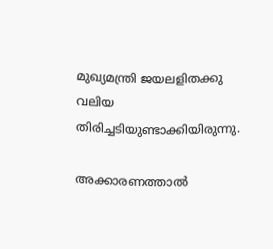മുഖ്യമന്ത്രി ജയലളിതക്കു വലിയ തിരിച്ചടിയുണ്ടാക്കിയിരുന്നു.

അക്കാരണത്താല്‍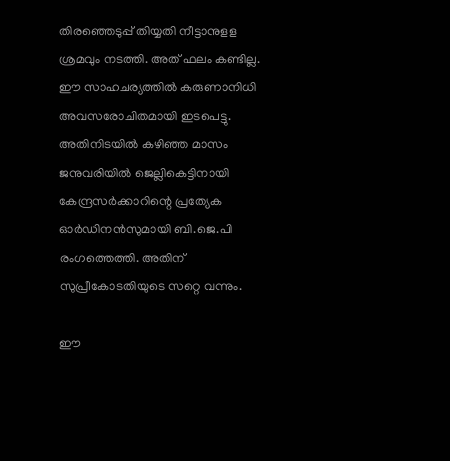തിരഞ്ഞെടുപ്പ് തിയ്യതി നീട്ടാനുളള ശ്രമവും നടത്തി. അത് ഫലം കണ്ടില്ല. ഈ സാഹചര്യത്തില്‍ കരുണാനിധി അവസരോചിതമായി ഇടപെട്ടു. അതിനിടയില്‍ കഴിഞ്ഞ മാസം ജനുവരിയില്‍ ജെല്ലികെട്ടിനായി കേന്ദ്രസര്‍ക്കാറിന്റെ പ്രത്യേക ഓര്‍ഡിനന്‍സുമായി ബി.ജെ.പി രംഗത്തെത്തി. അതിന് സുപ്രീകോടതിയുടെ സറ്റെ വന്നും.

ഈ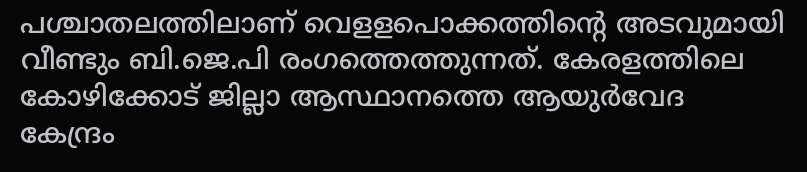പശ്ചാതലത്തിലാണ് വെളളപൊക്കത്തിന്റെ അടവുമായി വീണ്ടും ബി.ജെ.പി രംഗത്തെത്തുന്നത്. കേരളത്തിലെ കോഴിക്കോട് ജില്ലാ ആസ്ഥാനത്തെ ആയുര്‍വേദ കേന്ദ്രം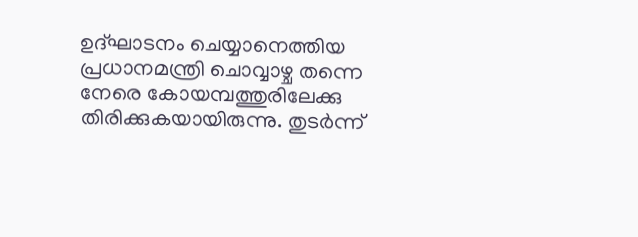ഉദ്ഘാടനം ചെയ്യാനെത്തിയ പ്രധാനമന്ത്രി ചൊവ്വാഴ്ച തന്നെ നേരെ കോയമ്പത്തുരിലേക്കു തിരിക്കുകയായിരുന്നു. തുടര്‍ന്ന്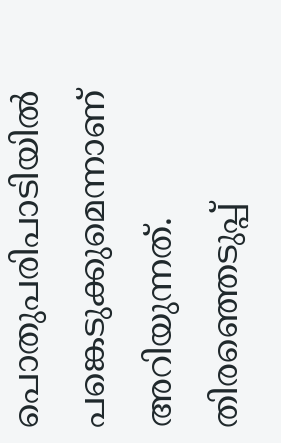പൊതുപരിപാടിയില്‍ പങ്കെടുക്കുമെന്നാണ് അറിയുന്നത്. തിരഞ്ഞെടുപ്പ്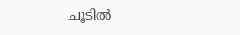ചൂടില്‍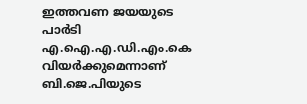ഇത്തവണ ജയയുടെ പാര്‍ടി എ.ഐ.എ.ഡി.എം.കെ വിയര്‍ക്കുമെന്നാണ് ബി.ജെ.പിയുടെ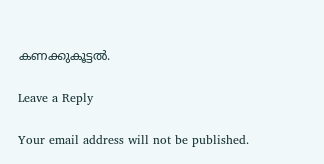കണക്കുകൂട്ടല്‍.

Leave a Reply

Your email address will not be published.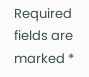Required fields are marked *